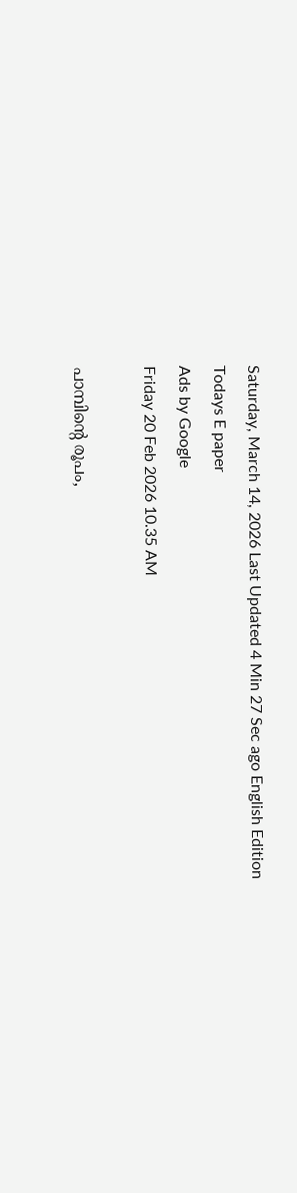Saturday, March 14, 2026 Last Updated 4 Min 27 Sec ago English Edition
Todays E paper
Ads by Google
Friday 20 Feb 2026 10.35 AM

പാമ്പിന്റെ രൂപം,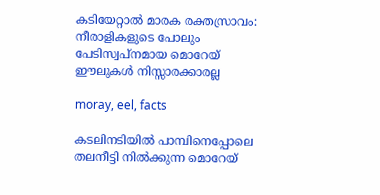കടിയേറ്റാല്‍ മാരക രക്തസ്രാവം: നീരാളികളുടെ പോലും പേടിസ്വപ്‌നമായ മൊറേയ് ഈലുകള്‍ നിസ്സാരക്കാരല്ല

moray, eel, facts

കടലിനടിയില്‍ പാമ്പിനെപ്പോലെ തലനീട്ടി നില്‍ക്കുന്ന മൊറേയ്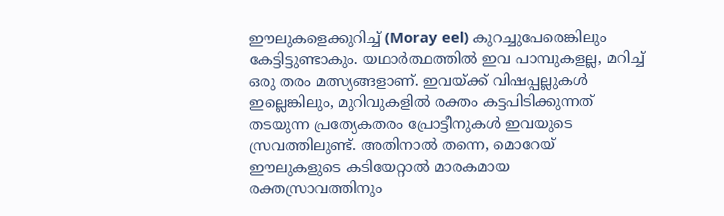ഈലുകളെക്കുറിച്ച് (Moray eel) കുറച്ചുപേരെങ്കിലും കേട്ടിട്ടുണ്ടാകും. യഥാര്‍ത്ഥത്തില്‍ ഇവ പാമ്പുകളല്ല, മറിച്ച് ഒരു തരം മത്സ്യങ്ങളാണ്. ഇവയ്ക്ക് വിഷപ്പല്ലുകള്‍ ഇല്ലെങ്കിലും, മുറിവുകളില്‍ രക്തം കട്ടപിടിക്കുന്നത് തടയുന്ന പ്രത്യേകതരം പ്രോട്ടീനുകള്‍ ഇവയുടെ സ്രവത്തിലുണ്ട്. അതിനാല്‍ തന്നെ, മൊറേയ് ഈലുകളുടെ കടിയേറ്റാല്‍ മാരകമായ രക്തസ്രാവത്തിനും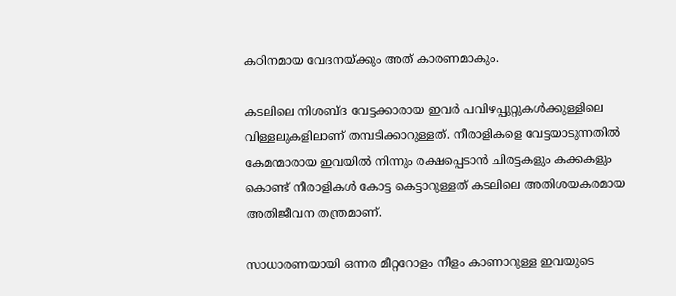കഠിനമായ വേദനയ്ക്കും അത് കാരണമാകും.

കടലിലെ നിശബ്ദ വേട്ടക്കാരായ ഇവര്‍ പവിഴപ്പുറ്റുകള്‍ക്കുള്ളിലെ വിള്ളലുകളിലാണ് തമ്പടിക്കാറുള്ളത്. നീരാളികളെ വേട്ടയാടുന്നതില്‍ കേമന്മാരായ ഇവയില്‍ നിന്നും രക്ഷപ്പെടാന്‍ ചിരട്ടകളും കക്കകളും കൊണ്ട് നീരാളികള്‍ കോട്ട കെട്ടാറുള്ളത് കടലിലെ അതിശയകരമായ അതിജീവന തന്ത്രമാണ്.

സാധാരണയായി ഒന്നര മീറ്ററോളം നീളം കാണാറുള്ള ഇവയുടെ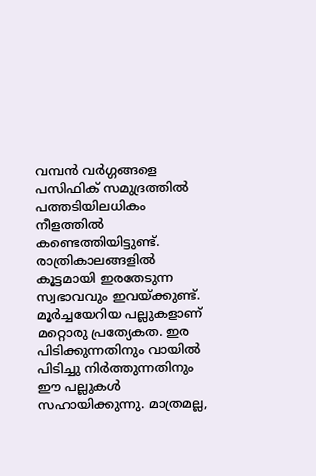വമ്പന്‍ വര്‍ഗ്ഗങ്ങളെ പസിഫിക് സമുദ്രത്തില്‍ പത്തടിയിലധികം നീളത്തില്‍ കണ്ടെത്തിയിട്ടുണ്ട്. രാത്രികാലങ്ങളില്‍ കൂട്ടമായി ഇരതേടുന്ന സ്വഭാവവും ഇവയ്ക്കുണ്ട്. മൂര്‍ച്ചയേറിയ പല്ലുകളാണ് മറ്റൊരു പ്രത്യേകത. ഇര പിടിക്കുന്നതിനും വായില്‍ പിടിച്ചു നിര്‍ത്തുന്നതിനും ഈ പല്ലുകള്‍ സഹായിക്കുന്നു. മാത്രമല്ല,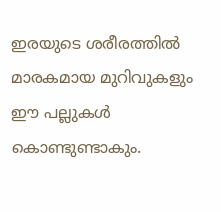ഇരയുടെ ശരീരത്തില്‍ മാരകമായ മുറിവുകളും ഈ പല്ലുകള്‍ കൊണ്ടുണ്ടാകും.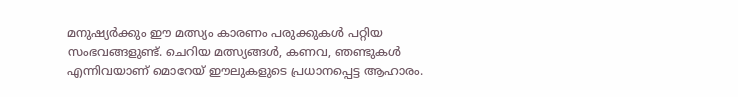മനുഷ്യര്‍ക്കും ഈ മത്സ്യം കാരണം പരുക്കുകള്‍ പറ്റിയ സംഭവങ്ങളുണ്ട്. ചെറിയ മത്സ്യങ്ങള്‍, കണവ, ഞണ്ടുകള്‍ എന്നിവയാണ് മൊറേയ് ഈലുകളുടെ പ്രധാനപ്പെട്ട ആഹാരം.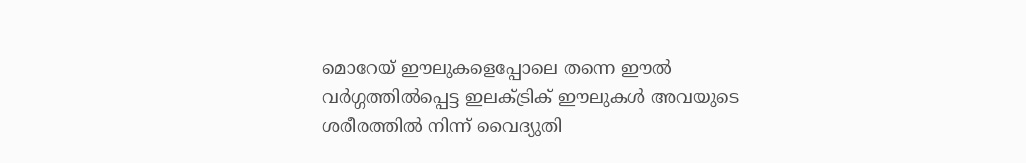മൊറേയ് ഈലുകളെപ്പോലെ തന്നെ ഈല്‍ വര്‍ഗ്ഗത്തില്‍പ്പെട്ട ഇലക്ട്രിക് ഈലുകള്‍ അവയുടെ ശരീരത്തില്‍ നിന്ന് വൈദ്യുതി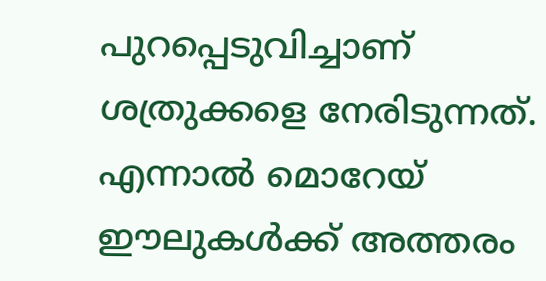പുറപ്പെടുവിച്ചാണ് ശത്രുക്കളെ നേരിടുന്നത്. എന്നാല്‍ മൊറേയ് ഈലുകള്‍ക്ക് അത്തരം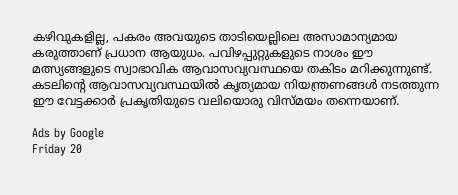കഴിവുകളില്ല, പകരം അവയുടെ താടിയെല്ലിലെ അസാമാന്യമായ കരുത്താണ് പ്രധാന ആയുധം. പവിഴപ്പുറ്റുകളുടെ നാശം ഈ മത്സ്യങ്ങളുടെ സ്വാഭാവിക ആവാസവ്യവസ്ഥയെ തകിടം മറിക്കുന്നുണ്ട്. കടലിന്റെ ആവാസവ്യവസ്ഥയില്‍ കൃത്യമായ നിയന്ത്രണങ്ങള്‍ നടത്തുന്ന ഈ വേട്ടക്കാര്‍ പ്രകൃതിയുടെ വലിയൊരു വിസ്മയം തന്നെയാണ്.

Ads by Google
Friday 20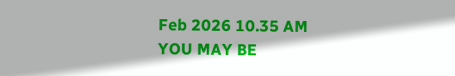Feb 2026 10.35 AM
YOU MAY BE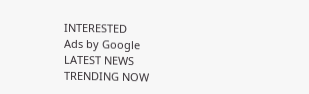INTERESTED
Ads by Google
LATEST NEWS
TRENDING NOW